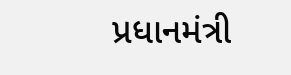પ્રધાનમંત્રી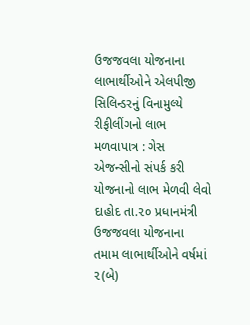ઉજજવલા યોજનાના લાભાર્થીઓને એલપીજી સિલિન્ડરનું વિનામુલ્યે રીફીલીંગનો લાભ મળવાપાત્ર : ગેસ એજન્સીનો સંપર્ક કરી યોજનાનો લાભ મેળવી લેવો
દાહોદ તા.૨૦ પ્રધાનમંત્રી ઉજજવલા યોજનાના તમામ લાભાર્થીઓને વર્ષમાં ૨(બે)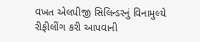વખત એલપીજી સિલિન્ડરનું વિનામુલ્યે રીફીલીંગ કરી આપવાની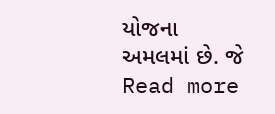યોજના અમલમાં છે. જે
Read more